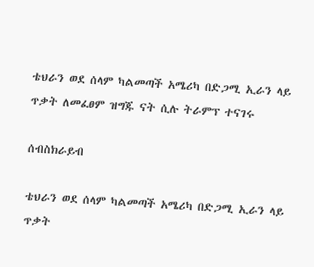ቴህራን ወደ ሰላም ካልመጣች አሜሪካ በድጋሚ ኢራን ላይ ጥቃት ለመፈፀም ዝግጁ ናት ሲሉ ትራምፕ ተናገሩ

ሰብስክራይብ

ቴህራን ወደ ሰላም ካልመጣች አሜሪካ በድጋሚ ኢራን ላይ ጥቃት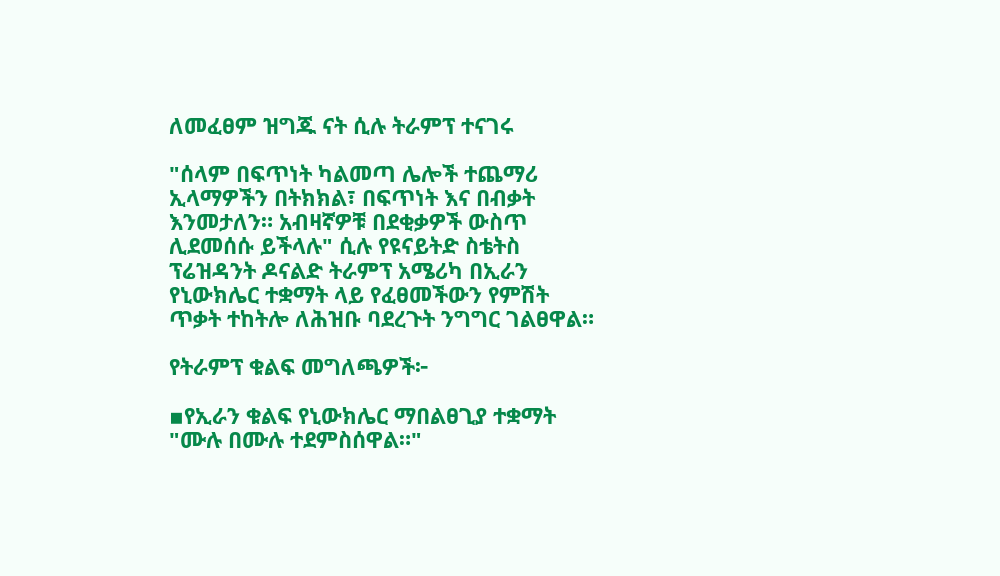ለመፈፀም ዝግጁ ናት ሲሉ ትራምፕ ተናገሩ

"ሰላም በፍጥነት ካልመጣ ሌሎች ተጨማሪ ኢላማዎችን በትክክል፣ በፍጥነት እና በብቃት እንመታለን። አብዛኛዎቹ በደቂቃዎች ውስጥ ሊደመሰሱ ይችላሉ" ሲሉ የዩናይትድ ስቴትስ ፕሬዝዳንት ዶናልድ ትራምፕ አሜሪካ በኢራን የኒውክሌር ተቋማት ላይ የፈፀመችውን የምሽት ጥቃት ተከትሎ ለሕዝቡ ባደረጉት ንግግር ገልፀዋል።

የትራምፕ ቁልፍ መግለጫዎች፦

▪የኢራን ቁልፍ የኒውክሌር ማበልፀጊያ ተቋማት "ሙሉ በሙሉ ተደምስሰዋል።"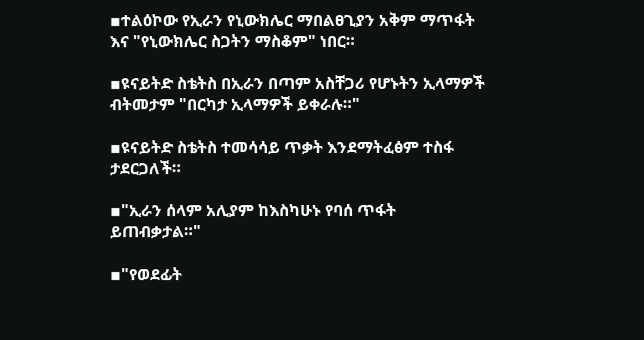▪ተልዕኮው የኢራን የኒውክሌር ማበልፀጊያን አቅም ማጥፋት እና "የኒውክሌር ስጋትን ማስቆም" ነበር።

▪ዩናይትድ ስቴትስ በኢራን በጣም አስቸጋሪ የሆኑትን ኢላማዎች ብትመታም "በርካታ ኢላማዎች ይቀራሉ።"

▪ዩናይትድ ስቴትስ ተመሳሳይ ጥቃት እንደማትፈፅም ተስፋ ታደርጋለች።

▪"ኢራን ሰላም አሊያም ከእስካሁኑ የባሰ ጥፋት ይጠብቃታል።"

▪"የወደፊት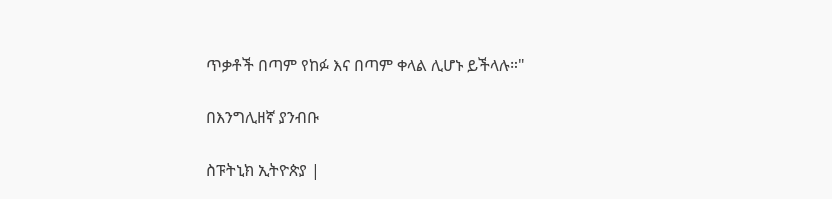ጥቃቶች በጣም የከፉ እና በጣም ቀላል ሊሆኑ ይችላሉ።"

በእንግሊዘኛ ያንብቡ

ስፑትኒክ ኢትዮጵያ |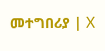መተግበሪያ | X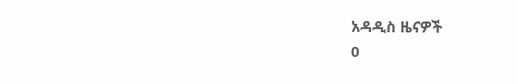አዳዲስ ዜናዎች
0